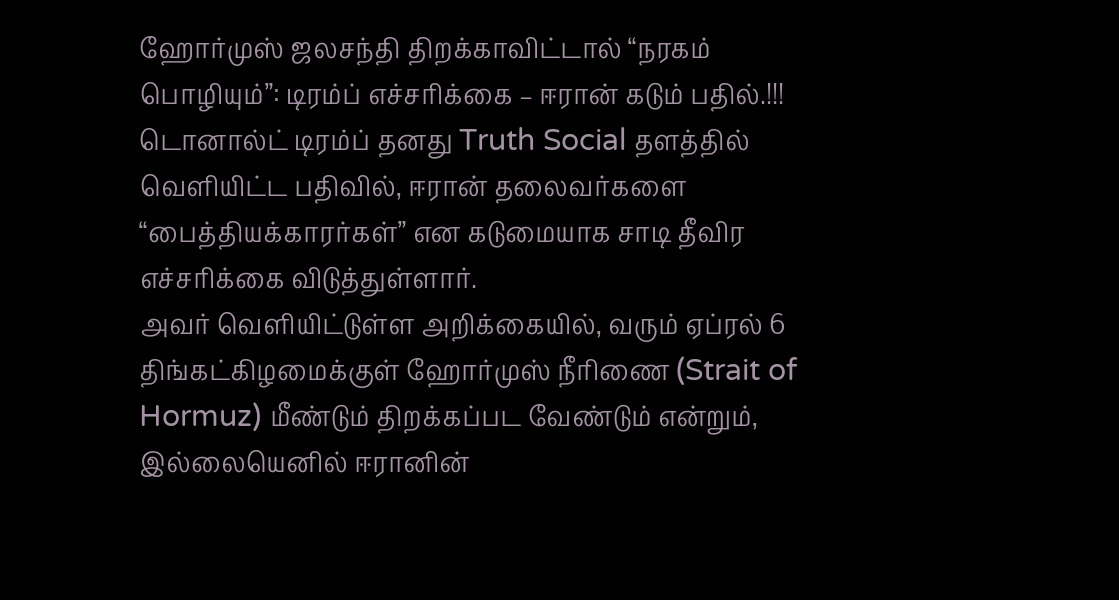ஹோர்முஸ் ஜலசந்தி திறக்காவிட்டால் “நரகம் பொழியும்”: டிரம்ப் எச்சரிக்கை – ஈரான் கடும் பதில்.!!!
டொனால்ட் டிரம்ப் தனது Truth Social தளத்தில் வெளியிட்ட பதிவில், ஈரான் தலைவர்களை “பைத்தியக்காரர்கள்” என கடுமையாக சாடி தீவிர எச்சரிக்கை விடுத்துள்ளார்.
அவர் வெளியிட்டுள்ள அறிக்கையில், வரும் ஏப்ரல் 6 திங்கட்கிழமைக்குள் ஹோர்முஸ் நீரிணை (Strait of Hormuz) மீண்டும் திறக்கப்பட வேண்டும் என்றும், இல்லையெனில் ஈரானின்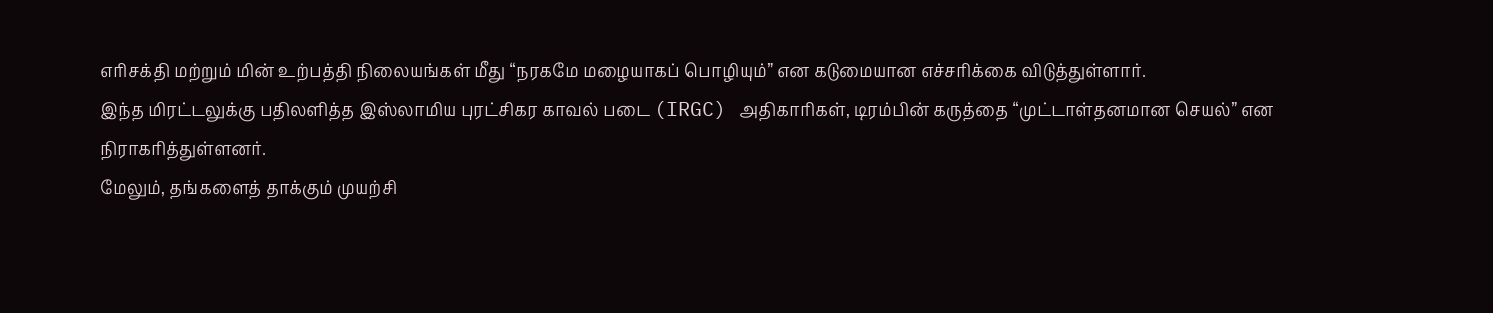எரிசக்தி மற்றும் மின் உற்பத்தி நிலையங்கள் மீது “நரகமே மழையாகப் பொழியும்” என கடுமையான எச்சரிக்கை விடுத்துள்ளார்.
இந்த மிரட்டலுக்கு பதிலளித்த இஸ்லாமிய புரட்சிகர காவல் படை (IRGC) அதிகாரிகள், டிரம்பின் கருத்தை “முட்டாள்தனமான செயல்” என நிராகரித்துள்ளனர்.
மேலும், தங்களைத் தாக்கும் முயற்சி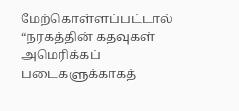மேற்கொள்ளப்பட்டால் “நரகத்தின் கதவுகள் அமெரிக்கப் படைகளுக்காகத்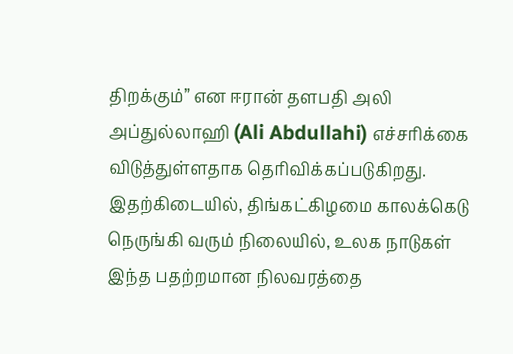திறக்கும்” என ஈரான் தளபதி அலி அப்துல்லாஹி (Ali Abdullahi) எச்சரிக்கை விடுத்துள்ளதாக தெரிவிக்கப்படுகிறது.
இதற்கிடையில், திங்கட்கிழமை காலக்கெடு நெருங்கி வரும் நிலையில், உலக நாடுகள் இந்த பதற்றமான நிலவரத்தை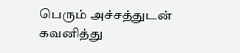பெரும் அச்சத்துடன் கவனித்து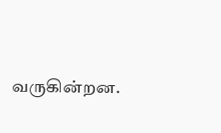வருகின்றன.